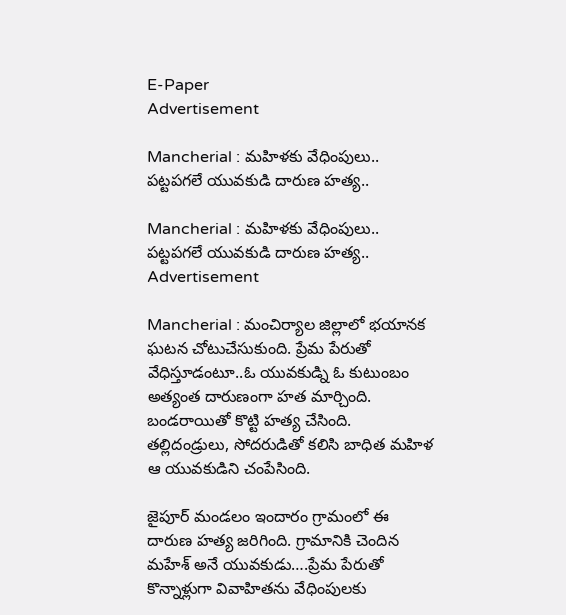E-Paper
Advertisement

Mancherial : మహిళకు వేధింపులు.. పట్టపగలే యువకుడి దారుణ హత్య..

Mancherial : మహిళకు వేధింపులు.. పట్టపగలే యువకుడి దారుణ హత్య..
Advertisement

Mancherial : మంచిర్యాల జిల్లాలో భయానక ఘటన చోటుచేసుకుంది. ప్రేమ పేరుతో వేధిస్తూడంటూ..ఓ యువకుడ్ని ఓ కుటుంబం అత్యంత దారుణంగా హత మార్చింది. బండరాయితో కొట్టి హత్య చేసింది. తల్లిదండ్రులు, సోదరుడితో కలిసి బాధిత మహిళ ఆ యువకుడిని చంపేసింది.

జైపూర్‌ మండలం ఇందారం గ్రామంలో ఈ దారుణ హత్య జరిగింది. గ్రామానికి చెందిన మహేశ్ అనే యువకుడు….ప్రేమ పేరుతో కొన్నాళ్లుగా వివాహితను వేధింపులకు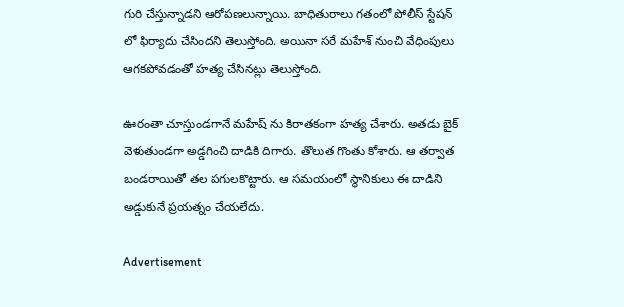గురి చేస్తున్నాడని ఆరోపణలున్నాయి. బాధితురాలు గతంలో పోలీస్ స్టేషన్ లో ఫిర్యాదు చేసిందని తెలుస్తోంది. అయినా సరే మహేశ్ నుంచి వేధింపులు ఆగకపోవడంతో హత్య చేసినట్లు తెలుస్తోంది.

ఊరంతా చూస్తుండగానే మహేష్ ను కిరాతకంగా హత్య చేశారు. అతడు బైక్‌ వెళుతుండగా అడ్డగించి దాడికి దిగారు. తొలుత గొంతు కోశారు. ఆ తర్వాత బండరాయితో తల పగులకొట్టారు. ఆ సమయంలో స్థానికులు ఈ దాడిని అడ్డుకునే ప్రయత్నం చేయలేదు.

Advertisement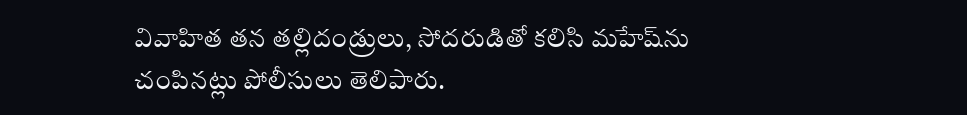వివాహిత తన తల్లిదండ్రులు, సోదరుడితో కలిసి మహేష్‌ను చంపినట్లు పోలీసులు తెలిపారు.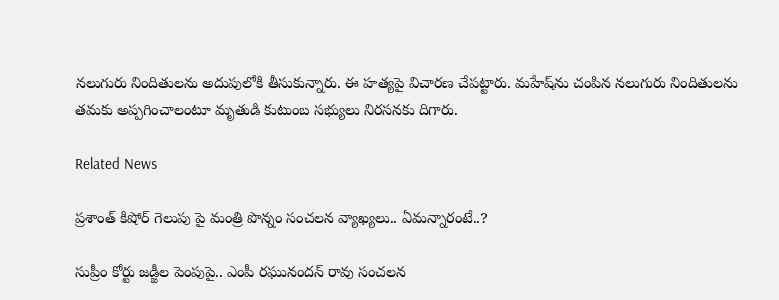నలుగురు నిందితులను అదుపులోకి తీసుకున్నారు. ఈ హత్యపై విచారణ చేపట్టారు. మహేష్‌ను చంపిన నలుగురు నిందితులను తమకు అప్పగించాలంటూ మృతుడి కుటుంబ సభ్యులు నిరసనకు దిగారు.

Related News

ప్రశాంత్ కిషోర్ గెలుపు పై మంత్రి పొన్నం సంచలన వ్యాఖ్యలు.. ఏమన్నారంటే..?

సుప్రీం కోర్టు జడ్జీల పెంపుపై.. ఎంపీ రఘునందన్ రావు సంచలన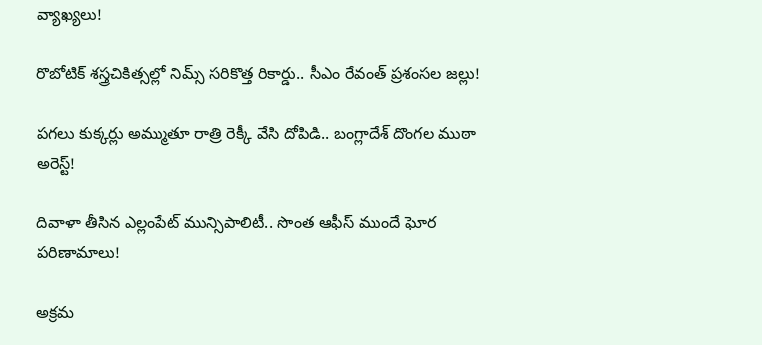వ్యాఖ్యలు!

రొబోటిక్ శస్త్రచికిత్సల్లో నిమ్స్ సరికొత్త రికార్డు.. సీఎం రేవంత్ ప్రశంసల జల్లు!

పగలు కుక్కర్లు అమ్ముతూ రాత్రి రెక్కీ వేసి దోపిడి.. బంగ్లాదేశ్ దొంగల ముఠా అరెస్ట్!

దివాళా తీసిన ఎల్లంపేట్ మున్సిపాలిటీ.. సొంత ఆఫీస్ ముందే ఘోర పరిణామాలు!

అక్రమ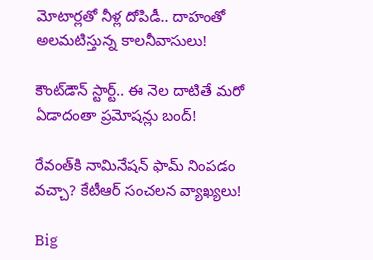మోటార్లతో నీళ్ల దోపిడీ.. దాహంతో అలమటిస్తున్న కాలనీవాసులు!

కౌంట్‌డౌన్ స్టార్ట్.. ఈ నెల దాటితే మరో ఏడాదంతా ప్రమోషన్లు బంద్!

రేవంత్‌కి నామినేషన్ ఫామ్ నింపడం వచ్చా? కేటీఆర్ సంచలన వ్యాఖ్యలు!

Big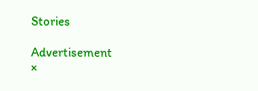Stories

Advertisement
×